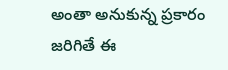అంతా అనుకున్న ప్రకారం జరిగితే ఈ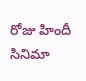రోజు హిందీ సినిమా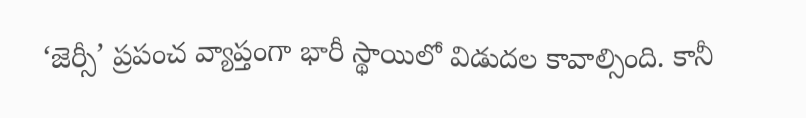‘జెర్సీ’ ప్రపంచ వ్యాప్తంగా భారీ స్థాయిలో విడుదల కావాల్సింది. కానీ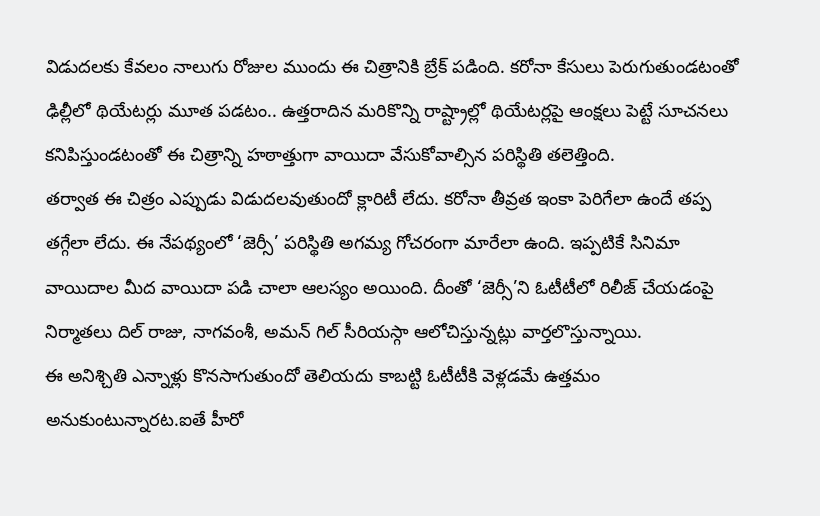విడుదలకు కేవలం నాలుగు రోజుల ముందు ఈ చిత్రానికి బ్రేక్ పడింది. కరోనా కేసులు పెరుగుతుండటంతో ఢిల్లీలో థియేటర్లు మూత పడటం.. ఉత్తరాదిన మరికొన్ని రాష్ట్రాల్లో థియేటర్లపై ఆంక్షలు పెట్టే సూచనలు కనిపిస్తుండటంతో ఈ చిత్రాన్ని హఠాత్తుగా వాయిదా వేసుకోవాల్సిన పరిస్థితి తలెత్తింది.
తర్వాత ఈ చిత్రం ఎప్పుడు విడుదలవుతుందో క్లారిటీ లేదు. కరోనా తీవ్రత ఇంకా పెరిగేలా ఉందే తప్ప తగ్గేలా లేదు. ఈ నేపథ్యంలో ‘జెర్సీ’ పరిస్థితి అగమ్య గోచరంగా మారేలా ఉంది. ఇప్పటికే సినిమా వాయిదాల మీద వాయిదా పడి చాలా ఆలస్యం అయింది. దీంతో ‘జెర్సీ’ని ఓటీటీలో రిలీజ్ చేయడంపై నిర్మాతలు దిల్ రాజు, నాగవంశీ, అమన్ గిల్ సీరియస్గా ఆలోచిస్తున్నట్లు వార్తలొస్తున్నాయి.
ఈ అనిశ్చితి ఎన్నాళ్లు కొనసాగుతుందో తెలియదు కాబట్టి ఓటీటీకి వెళ్లడమే ఉత్తమం అనుకుంటున్నారట.ఐతే హీరో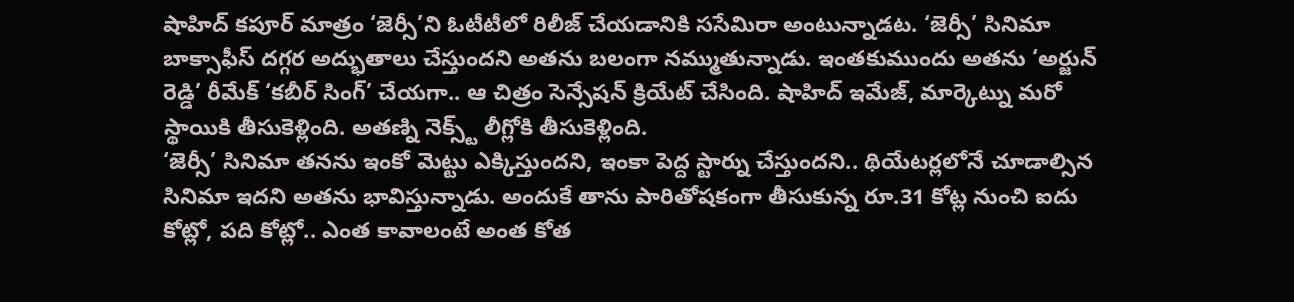షాహిద్ కపూర్ మాత్రం ‘జెర్సీ’ని ఓటీటీలో రిలీజ్ చేయడానికి ససేమిరా అంటున్నాడట. ‘జెర్సీ’ సినిమా బాక్సాఫీస్ దగ్గర అద్భుతాలు చేస్తుందని అతను బలంగా నమ్ముతున్నాడు. ఇంతకుముందు అతను ‘అర్జున్ రెడ్డి’ రీమేక్ ‘కబీర్ సింగ్’ చేయగా.. ఆ చిత్రం సెన్సేషన్ క్రియేట్ చేసింది. షాహిద్ ఇమేజ్, మార్కెట్ను మరో స్థాయికి తీసుకెళ్లింది. అతణ్ని నెక్స్ట్ లీగ్లోకి తీసుకెళ్లింది.
‘జెర్సీ’ సినిమా తనను ఇంకో మెట్టు ఎక్కిస్తుందని, ఇంకా పెద్ద స్టార్ను చేస్తుందని.. థియేటర్లలోనే చూడాల్సిన సినిమా ఇదని అతను భావిస్తున్నాడు. అందుకే తాను పారితోషకంగా తీసుకున్న రూ.31 కోట్ల నుంచి ఐదు కోట్లో, పది కోట్లో.. ఎంత కావాలంటే అంత కోత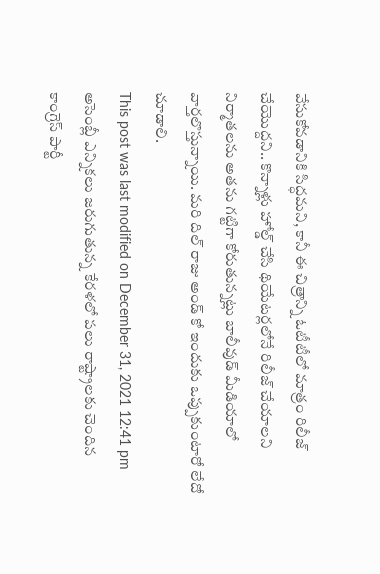వేసుకోవడానికి సిద్ధమని, కానీ ఈ చిత్రాన్ని ఓటీటీలో మాత్రం రిలీజ్ చేయొద్దని.. కొన్నాళ్లు హోల్డ్ చేసి థియేటర్లలోనే రిలీజ్ చేయాలని నిర్మాతలను అతను గట్టిగా కోరుతున్నట్లు బాలీవుడ్ మీడియాలో వార్తలొస్తున్నాయి. మరి దిల్ రాజు అండ్ కో ఇందుకు ఒప్పుకుంటారో లేదో చూడాలి.
This post was last modified on December 31, 2021 12:41 pm
అసెంబ్లీ ఎన్నికలు జరుగుతున్న కేరళలో పలు రాష్ట్రాలకు చెందిన కాంగ్రెస్ పార్టీ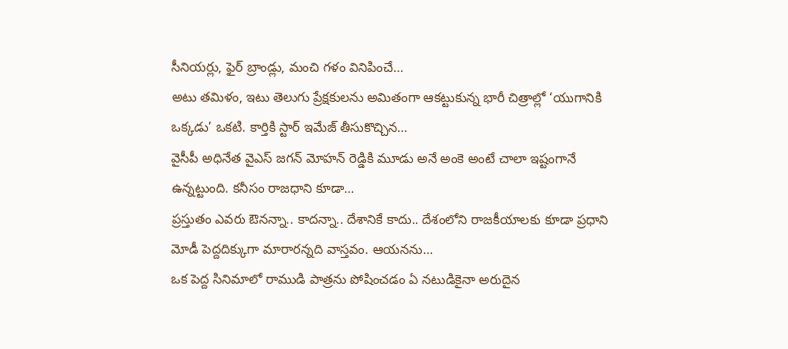సీనియర్లు, ఫైర్ బ్రాండ్లు, మంచి గళం వినిపించే…
అటు తమిళం, ఇటు తెలుగు ప్రేక్షకులను అమితంగా ఆకట్టుకున్న భారీ చిత్రాల్లో ‘యుగానికి ఒక్కడు’ ఒకటి. కార్తికి స్టార్ ఇమేజ్ తీసుకొచ్చిన…
వైసీపీ అధినేత వైఎస్ జగన్ మోహన్ రెడ్డికి మూడు అనే అంకె అంటే చాలా ఇష్టంగానే ఉన్నట్టుంది. కనీసం రాజధాని కూడా…
ప్రస్తుతం ఎవరు ఔనన్నా.. కాదన్నా.. దేశానికే కాదు.. దేశంలోని రాజకీయాలకు కూడా ప్రధాని మోడీ పెద్దదిక్కుగా మారారన్నది వాస్తవం. ఆయనను…
ఒక పెద్ద సినిమాలో రాముడి పాత్రను పోషించడం ఏ నటుడికైనా అరుదైన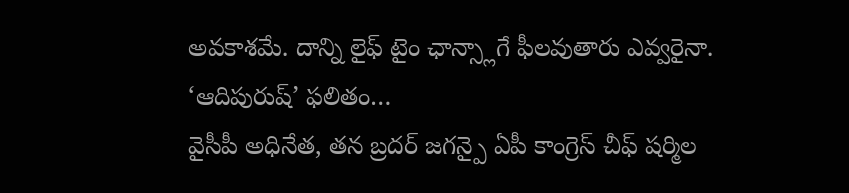అవకాశమే. దాన్ని లైఫ్ టైం ఛాన్స్లాగే ఫీలవుతారు ఎవ్వరైనా. ‘ఆదిపురుష్’ ఫలితం…
వైసీపీ అధినేత, తన బ్రదర్ జగన్పై ఏపీ కాంగ్రెస్ చీఫ్ షర్మిల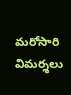మరోసారి విమర్శలు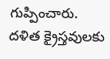గుప్పించారు. దళిత క్రైస్తవులకు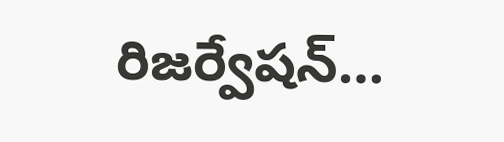రిజర్వేషన్…